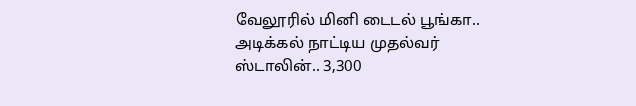வேலூரில் மினி டைடல் பூங்கா.. அடிக்கல் நாட்டிய முதல்வர் ஸ்டாலின்.. 3,300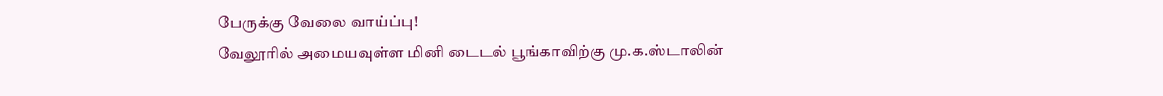பேருக்கு வேலை வாய்ப்பு!
வேலூரில் அமையவுள்ள மினி டைடல் பூங்காவிற்கு மு.க.ஸ்டாலின்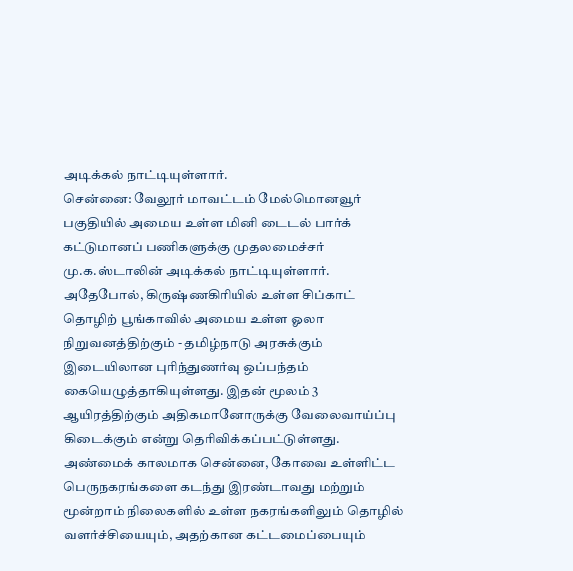அடிக்கல் நாட்டியுள்ளார்.
சென்னை: வேலூர் மாவட்டம் மேல்மொனவூர் பகுதியில் அமைய உள்ள மினி டைடல் பார்க் கட்டுமானப் பணிகளுக்கு முதலமைச்சர் மு.க.ஸ்டாலின் அடிக்கல் நாட்டியுள்ளார். அதேபோல், கிருஷ்ணகிரியில் உள்ள சிப்காட் தொழிற் பூங்காவில் அமைய உள்ள ஓலா நிறுவனத்திற்கும் - தமிழ்நாடு அரசுக்கும் இடையிலான புரிந்துணர்வு ஒப்பந்தம் கையெழுத்தாகியுள்ளது. இதன் மூலம் 3 ஆயிரத்திற்கும் அதிகமானோருக்கு வேலைவாய்ப்பு கிடைக்கும் என்று தெரிவிக்கப்பட்டுள்ளது.
அண்மைக் காலமாக சென்னை, கோவை உள்ளிட்ட பெருநகரங்களை கடந்து இரண்டாவது மற்றும் மூன்றாம் நிலைகளில் உள்ள நகரங்களிலும் தொழில் வளர்ச்சியையும், அதற்கான கட்டமைப்பையும்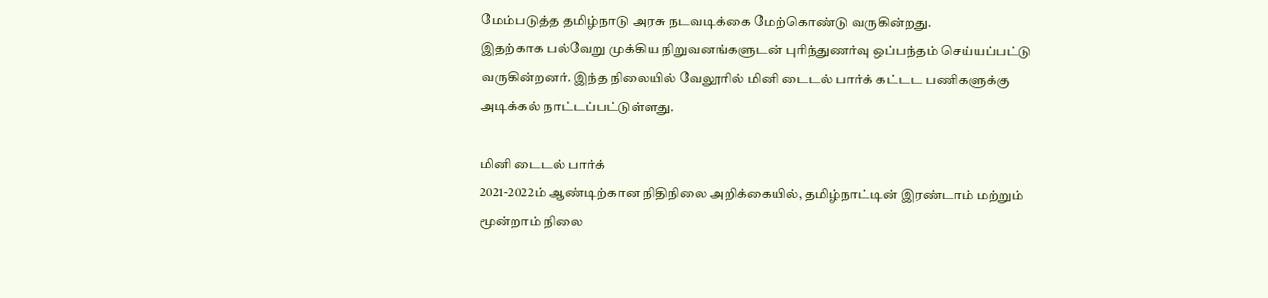மேம்படுத்த தமிழ்நாடு அரசு நடவடிக்கை மேற்கொண்டு வருகின்றது.
இதற்காக பல்வேறு முக்கிய நிறுவனங்களுடன் புரிந்துணர்வு ஒப்பந்தம் செய்யப்பட்டு வருகின்றனர். இந்த நிலையில் வேலூரில் மினி டைடல் பார்க் கட்டட பணிகளுக்கு அடிக்கல் நாட்டப்பட்டுள்ளது.

மினி டைடல் பார்க்
2021-2022ம் ஆண்டிற்கான நிதிநிலை அறிக்கையில், தமிழ்நாட்டின் இரண்டாம் மற்றும் மூன்றாம் நிலை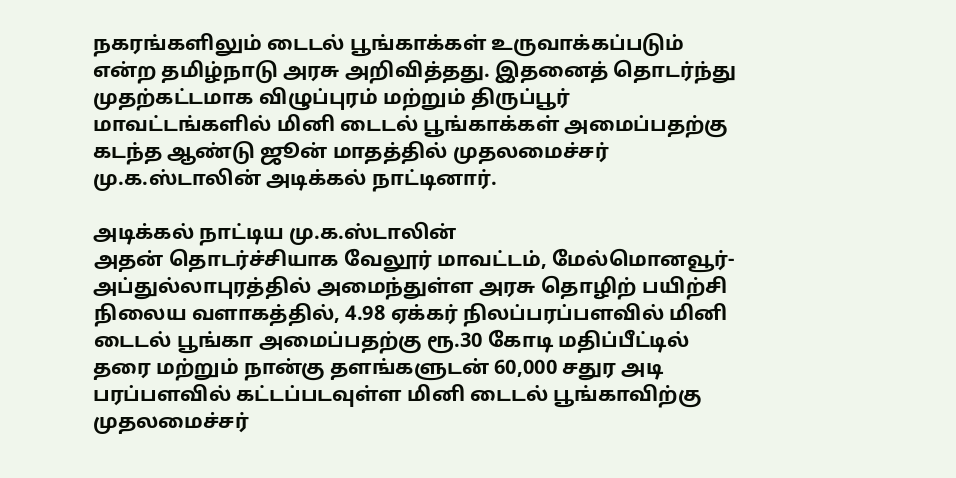நகரங்களிலும் டைடல் பூங்காக்கள் உருவாக்கப்படும் என்ற தமிழ்நாடு அரசு அறிவித்தது. இதனைத் தொடர்ந்து முதற்கட்டமாக விழுப்புரம் மற்றும் திருப்பூர் மாவட்டங்களில் மினி டைடல் பூங்காக்கள் அமைப்பதற்கு கடந்த ஆண்டு ஜூன் மாதத்தில் முதலமைச்சர் மு.க.ஸ்டாலின் அடிக்கல் நாட்டினார்.

அடிக்கல் நாட்டிய மு.க.ஸ்டாலின்
அதன் தொடர்ச்சியாக வேலூர் மாவட்டம், மேல்மொனவூர்- அப்துல்லாபுரத்தில் அமைந்துள்ள அரசு தொழிற் பயிற்சி நிலைய வளாகத்தில், 4.98 ஏக்கர் நிலப்பரப்பளவில் மினி டைடல் பூங்கா அமைப்பதற்கு ரூ.30 கோடி மதிப்பீட்டில் தரை மற்றும் நான்கு தளங்களுடன் 60,000 சதுர அடி பரப்பளவில் கட்டப்படவுள்ள மினி டைடல் பூங்காவிற்கு முதலமைச்சர்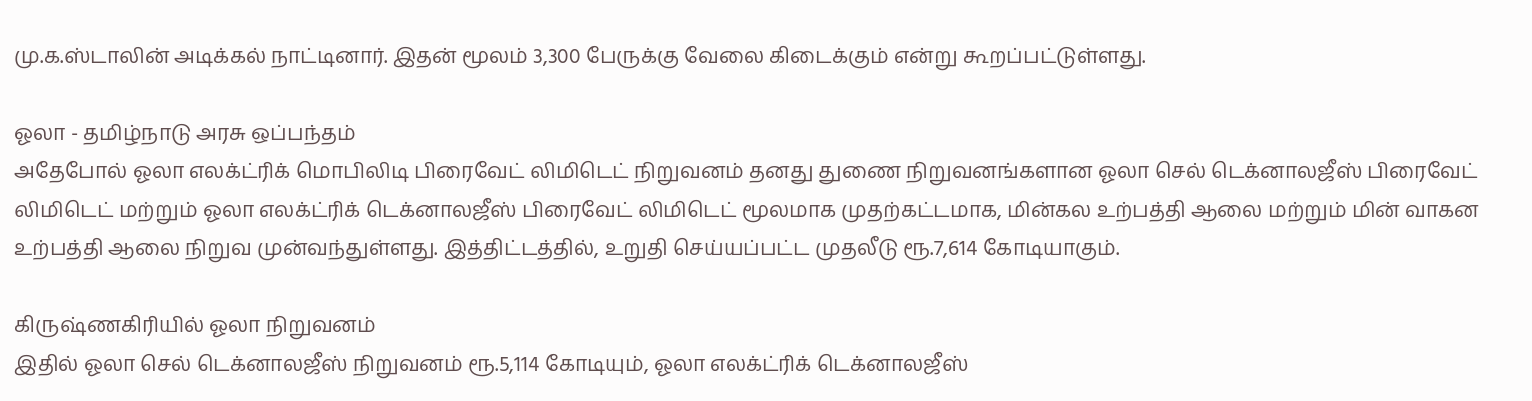மு.க.ஸ்டாலின் அடிக்கல் நாட்டினார். இதன் மூலம் 3,300 பேருக்கு வேலை கிடைக்கும் என்று கூறப்பட்டுள்ளது.

ஓலா - தமிழ்நாடு அரசு ஒப்பந்தம்
அதேபோல் ஓலா எலக்ட்ரிக் மொபிலிடி பிரைவேட் லிமிடெட் நிறுவனம் தனது துணை நிறுவனங்களான ஓலா செல் டெக்னாலஜீஸ் பிரைவேட் லிமிடெட் மற்றும் ஓலா எலக்ட்ரிக் டெக்னாலஜீஸ் பிரைவேட் லிமிடெட் மூலமாக முதற்கட்டமாக, மின்கல உற்பத்தி ஆலை மற்றும் மின் வாகன உற்பத்தி ஆலை நிறுவ முன்வந்துள்ளது. இத்திட்டத்தில், உறுதி செய்யப்பட்ட முதலீடு ரூ.7,614 கோடியாகும்.

கிருஷ்ணகிரியில் ஓலா நிறுவனம்
இதில் ஓலா செல் டெக்னாலஜீஸ் நிறுவனம் ரூ.5,114 கோடியும், ஓலா எலக்ட்ரிக் டெக்னாலஜீஸ்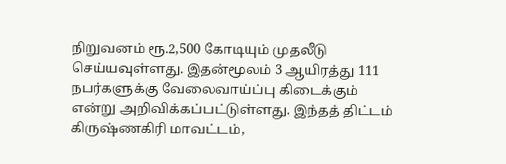நிறுவனம் ரூ.2,500 கோடியும் முதலீடு செய்யவுள்ளது. இதன்மூலம் 3 ஆயிரத்து 111 நபர்களுக்கு வேலைவாய்ப்பு கிடைக்கும் என்று அறிவிக்கப்பட்டுள்ளது. இந்தத் திட்டம் கிருஷ்ணகிரி மாவட்டம்,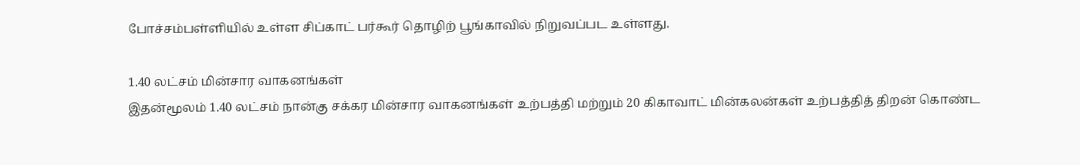போச்சம்பள்ளியில் உள்ள சிப்காட் பர்கூர் தொழிற் பூங்காவில் நிறுவப்பட உள்ளது.

1.40 லட்சம் மின்சார வாகனங்கள்
இதன்மூலம் 1.40 லட்சம் நான்கு சக்கர மின்சார வாகனங்கள் உற்பத்தி மற்றும் 20 கிகாவாட் மின்கலன்கள் உற்பத்தித் திறன் கொண்ட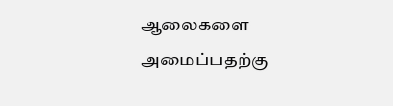ஆலைகளை அமைப்பதற்கு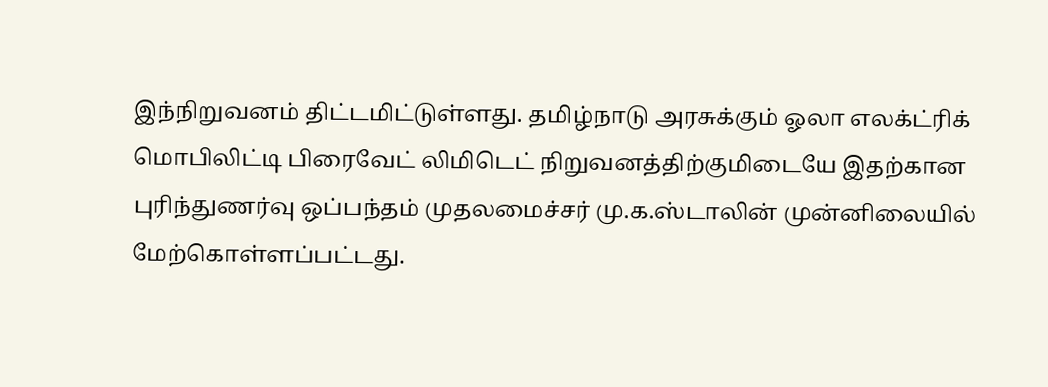இந்நிறுவனம் திட்டமிட்டுள்ளது. தமிழ்நாடு அரசுக்கும் ஓலா எலக்ட்ரிக் மொபிலிட்டி பிரைவேட் லிமிடெட் நிறுவனத்திற்குமிடையே இதற்கான புரிந்துணர்வு ஒப்பந்தம் முதலமைச்சர் மு.க.ஸ்டாலின் முன்னிலையில் மேற்கொள்ளப்பட்டது.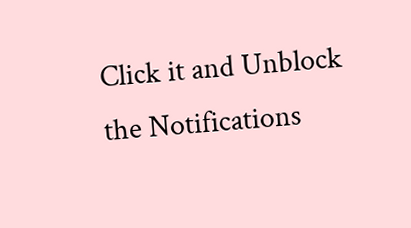Click it and Unblock the Notifications